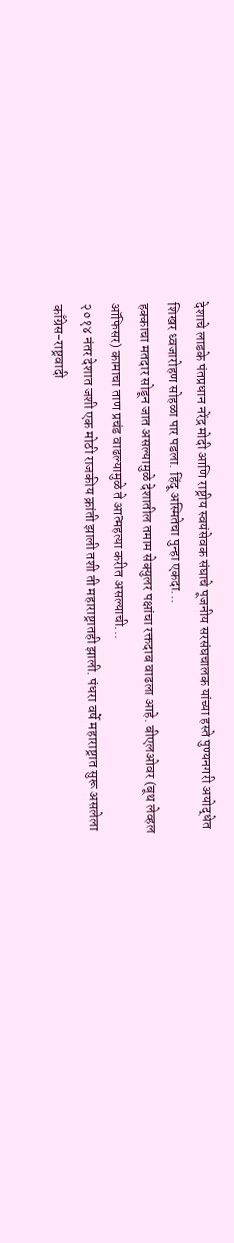देशाचे लाडके पंतप्रधान नरेंद्र मोदी आणि राष्ट्रीय स्वयंसेवक संघाचे पूजनीय सरसंघचालक यांच्या हस्ते पुण्यनगरी अयोद्धेत शिखर ध्वजारोहण सोहळा पार पडला. हिंदू अस्मितेचा पुन्हा एकदा...
हक्काचा मतदार सोडून जात असल्यामुळे देशातील तमाम सेक्युलर पक्षांचा रक्तदाब वाढला आहे. बीएलओवर (बूथ लेव्हल ऑफिसर) कामाचा ताण प्रचंड वाढल्यामुळे ते आत्महत्या करीत असल्याची...
२०१४ नंतर देशात जशी एक मोठी राजकीय क्रांती झाली तशी ती महाराष्ट्रातही झाली. पंधरा वर्षे महाराष्ट्रात सुरू असलेला काँग्रेस-राष्ट्रवादी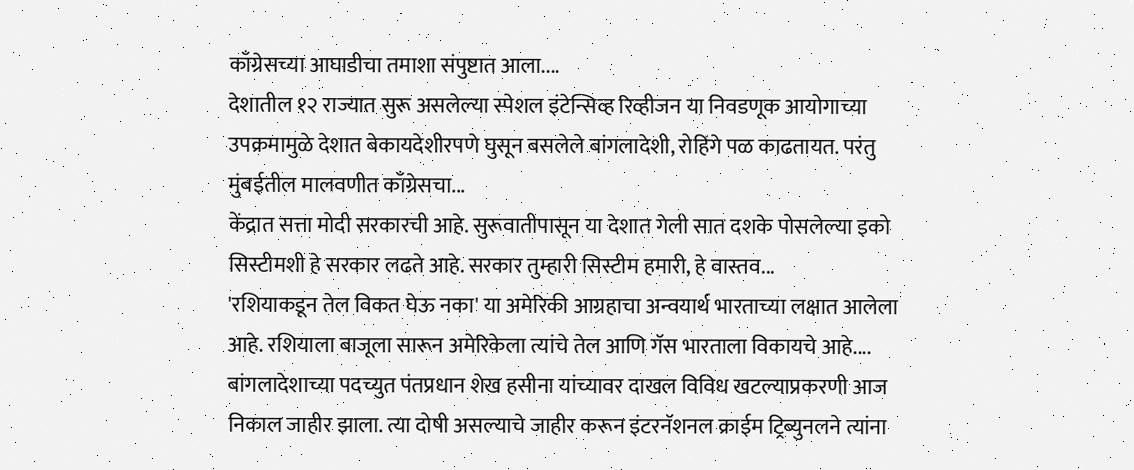काँग्रेसच्या आघाडीचा तमाशा संपुष्टात आला....
देशातील १२ राज्यात सुरू असलेल्या स्पेशल इंटेन्सिव्ह रिव्हीजन या निवडणूक आयोगाच्या उपक्रमामुळे देशात बेकायदेशीरपणे घुसून बसलेले बांगलादेशी, रोहिंगे पळ काढतायत. परंतु मुंबईतील मालवणीत काँग्रेसचा...
केंद्रात सत्ता मोदी सरकारची आहे. सुरूवातीपासून या देशात गेली सात दशके पोसलेल्या इको सिस्टीमशी हे सरकार लढते आहे. सरकार तुम्हारी सिस्टीम हमारी, हे वास्तव...
'रशियाकडून तेल विकत घेऊ नका' या अमेरिकी आग्रहाचा अन्वयार्थ भारताच्या लक्षात आलेला आहे. रशियाला बाजूला सारून अमेरिकेला त्यांचे तेल आणि गॅस भारताला विकायचे आहे....
बांगलादेशाच्या पदच्युत पंतप्रधान शेख हसीना यांच्यावर दाखल विविध खटल्याप्रकरणी आज निकाल जाहीर झाला. त्या दोषी असल्याचे जाहीर करून इंटरनॅशनल क्राईम ट्रिब्युनलने त्यांना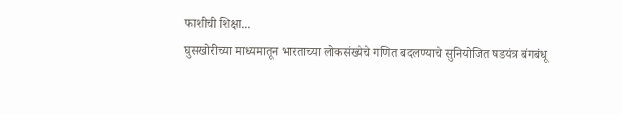फाशीची शिक्षा...
घुसखोरीच्या माध्यमातून भारताच्या लोकसंख्येचे गणित बदलण्याचे सुनियोजित षडयंत्र बंगबंधू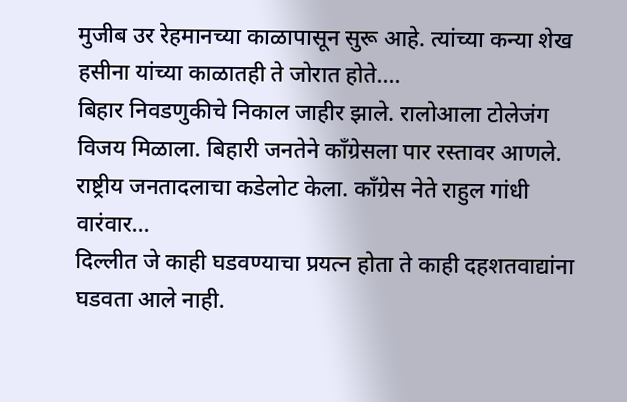मुजीब उर रेहमानच्या काळापासून सुरू आहे. त्यांच्या कन्या शेख हसीना यांच्या काळातही ते जोरात होते....
बिहार निवडणुकीचे निकाल जाहीर झाले. रालोआला टोलेजंग विजय मिळाला. बिहारी जनतेने काँग्रेसला पार रस्तावर आणले. राष्ट्रीय जनतादलाचा कडेलोट केला. काँग्रेस नेते राहुल गांधी वारंवार...
दिल्लीत जे काही घडवण्याचा प्रयत्न होता ते काही दहशतवाद्यांना घडवता आले नाही.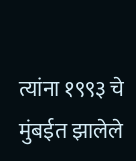त्यांना १९९३ चे मुंबईत झालेले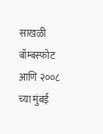साखळी बॉम्बस्फोट आणि २००८ च्या मुंबई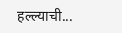हल्ल्याची...